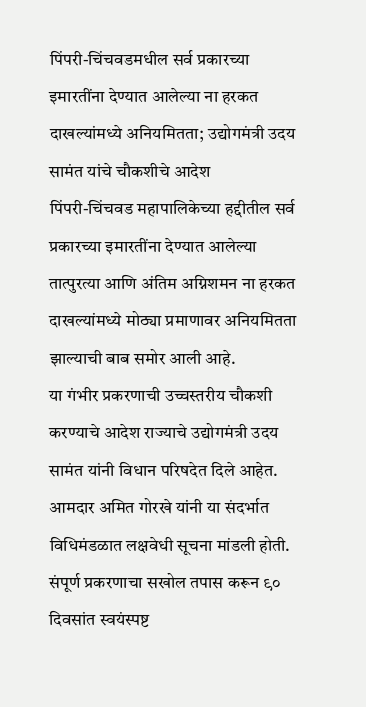पिंपरी-चिंचवडमधील सर्व प्रकारच्या इमारतींना देण्यात आलेल्या ना हरकत दाखल्यांमध्ये अनियमितता; उद्योगमंत्री उदय सामंत यांचे चौकशीचे आदेश
पिंपरी-चिंचवड महापालिकेच्या हद्दीतील सर्व प्रकारच्या इमारतींना देण्यात आलेल्या तात्पुरत्या आणि अंतिम अग्निशमन ना हरकत दाखल्यांमध्ये मोठ्या प्रमाणावर अनियमितता झाल्याची बाब समोर आली आहे.
या गंभीर प्रकरणाची उच्चस्तरीय चौकशी करण्याचे आदेश राज्याचे उद्योगमंत्री उदय सामंत यांनी विधान परिषदेत दिले आहेत.
आमदार अमित गोरखे यांनी या संदर्भात विधिमंडळात लक्षवेधी सूचना मांडली होती. संपूर्ण प्रकरणाचा सखोल तपास करून ९० दिवसांत स्वयंस्पष्ट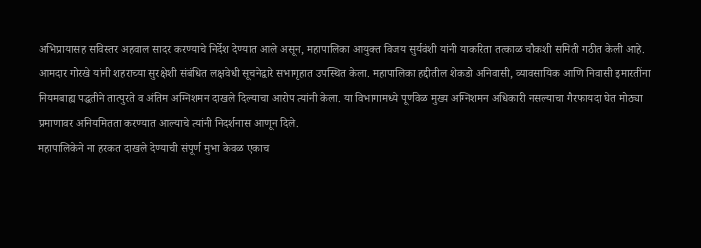अभिप्रायासह सविस्तर अहवाल सादर करण्याचे निर्देश देण्यात आले असून, महापालिका आयुक्त विजय सुर्यवंशी यांनी याकरिता तत्काळ चौकशी समिती गठीत केली आहे.
आमदार गोरखे यांनी शहराच्या सुरक्षेशी संबंधित लक्षवेधी सूचनेद्वारे सभागृहात उपस्थित केला. महापालिका हद्दीतील शेकडो अनिवासी, व्यावसायिक आणि निवासी इमारतींना नियमबाह्य पद्धतीने तात्पुरते व अंतिम अग्निशमन दाखले दिल्याचा आरोप त्यांनी केला. या विभागामध्ये पूर्णवेळ मुख्य अग्निशमन अधिकारी नसल्याचा गैरफायदा घेत मोठ्या प्रमाणावर अनियमितता करण्यात आल्याचे त्यांनी निदर्शनास आणून दिले.
महापालिकेने ना हरकत दाखले देण्याची संपूर्ण मुभा केवळ एकाच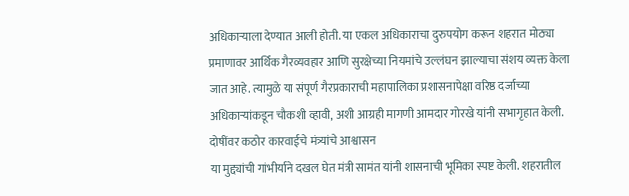अधिकाऱ्याला देण्यात आली होती. या एकल अधिकाराचा दुरुपयोग करून शहरात मोठ्या प्रमाणावर आर्थिक गैरव्यवहार आणि सुरक्षेच्या नियमांचे उल्लंघन झाल्याचा संशय व्यक्त केला जात आहे. त्यामुळे या संपूर्ण गैरप्रकाराची महापालिका प्रशासनापेक्षा वरिष्ठ दर्जाच्या अधिकाऱ्यांकडून चौकशी व्हावी, अशी आग्रही मागणी आमदार गोरखे यांनी सभागृहात केली.
दोषींवर कठोर कारवाईचे मंत्र्यांचे आश्वासन
या मुद्द्यांची गांभीर्याने दखल घेत मंत्री सामंत यांनी शासनाची भूमिका स्पष्ट केली. शहरातील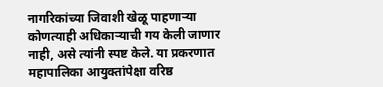नागरिकांच्या जिवाशी खेळू पाहणाऱ्या कोणत्याही अधिकाऱ्याची गय केली जाणार नाही, असे त्यांनी स्पष्ट केले. या प्रकरणात महापालिका आयुक्तांपेक्षा वरिष्ठ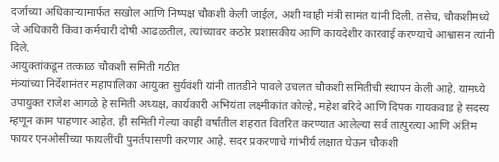दर्जाच्या अधिकाऱ्यामार्फत सखोल आणि निष्पक्ष चौकशी केली जाईल, अशी ग्वाही मंत्री सामंत यांनी दिली. तसेच, चौकशीमध्ये जे अधिकारी किंवा कर्मचारी दोषी आढळतील, त्यांच्यावर कठोर प्रशासकीय आणि कायदेशीर कारवाई करण्याचे आश्वासन त्यांनी दिले.
आयुक्तांकडून तत्काळ चौकशी समिती गठीत
मंत्र्यांच्या निर्देशानंतर महापालिका आयुक्त सुर्यवंशी यांनी तातडीने पावले उचलत चौकशी समितीची स्थापन केली आहे. यामध्ये उपायुक्त राजेश आगळे हे समिती अध्यक्ष, कार्यकारी अभियंता लक्ष्मीकांत कोल्हे, महेश बरिदे आणि दिपक गायकवाड हे सदस्य म्हणून काम पाहणार आहेत. ही समिती गेल्या काही वर्षांतील शहरात वितरित करण्यात आलेल्या सर्व तात्पुरत्या आणि अंतिम फायर एनओसीच्या फायलींची पुनर्तपासणी करणार आहे. सदर प्रकरणाचे गांभीर्य लक्षात घेऊन चौकशी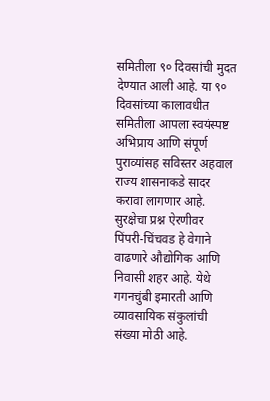समितीला ९० दिवसांची मुदत देण्यात आली आहे. या ९० दिवसांच्या कालावधीत समितीला आपला स्वयंस्पष्ट अभिप्राय आणि संपूर्ण पुराव्यांसह सविस्तर अहवाल राज्य शासनाकडे सादर करावा लागणार आहे.
सुरक्षेचा प्रश्न ऐरणीवर
पिंपरी-चिंचवड हे वेगाने वाढणारे औद्योगिक आणि निवासी शहर आहे. येथे गगनचुंबी इमारती आणि व्यावसायिक संकुलांची संख्या मोठी आहे.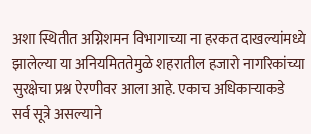अशा स्थितीत अग्निशमन विभागाच्या ना हरकत दाखल्यांमध्ये झालेल्या या अनियमिततेमुळे शहरातील हजारो नागरिकांच्या सुरक्षेचा प्रश्न ऐरणीवर आला आहे. एकाच अधिकाऱ्याकडे सर्व सूत्रे असल्याने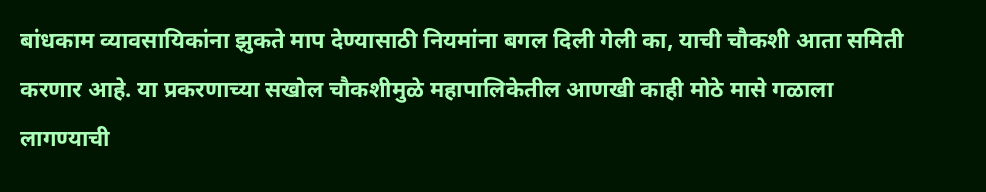बांधकाम व्यावसायिकांना झुकते माप देण्यासाठी नियमांना बगल दिली गेली का, याची चौकशी आता समिती करणार आहे. या प्रकरणाच्या सखोल चौकशीमुळे महापालिकेतील आणखी काही मोठे मासे गळाला लागण्याची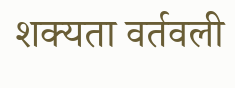शक्यता वर्तवली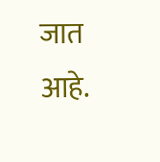जात आहे.